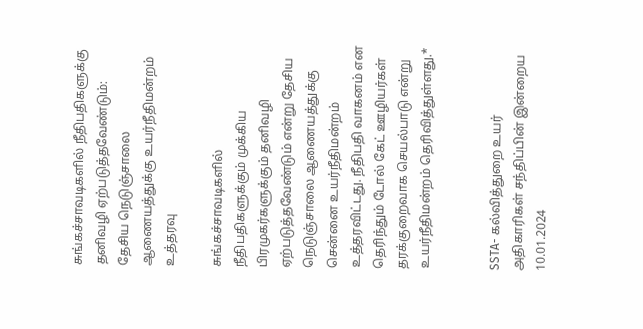சுங்கச்சாவடிகளில் நீதிபதிகளுக்கு தனிவழி ஏற்படுத்தவேண்டும்: தேசிய நெடுஞ்சாலை ஆணையத்துக்கு உயர்நீதிமன்றம் உத்தரவு

சுங்கச்சாவடிகளில் நீதிபதிகளுக்கும் முக்கிய
பிரமுகர்களுக்கும் தனிவழி ஏற்படுத்தவேண்டும் என்று தேசிய நெடுஞ்சாலை ஆணையத்துக்கு சென்னை உயர்நீதிமன்றம் உத்தரவிட்டது. நீதிபதி வாகனம் என தெரிந்தும் டோல் கேட் ஊழியர்கள் தரக்குறைவாக செயல்பாடு என்று உயர்நீதிமன்றம் தெரிவித்துள்ளது.*


SSTA- கல்வித்துறை உயர் அதிகாரிகள் சந்திப்பின் இன்றைய 10.01.2024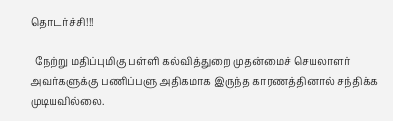தொடர்ச்சி!!!

  நேற்று மதிப்புமிகு பள்ளி கல்வித்துறை முதன்மைச் செயலாளர் அவர்களுக்கு பணிப்பளு அதிகமாக இருந்த காரணத்தினால் சந்திக்க முடியவில்லை.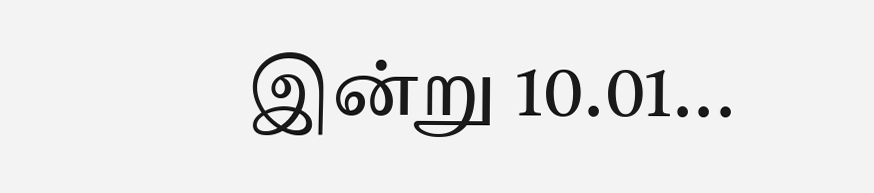இன்று 10.01...